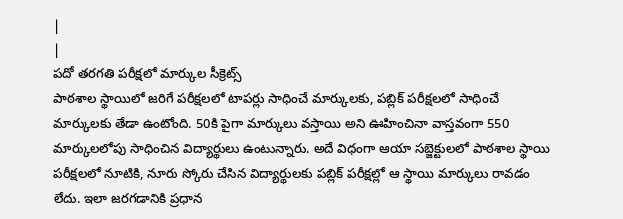|
|
పదో తరగతి పరీక్షలో మార్కుల సీక్రెట్స్
పాఠశాల స్థాయిలో జరిగే పరీక్షలలో టాపర్లు సాధించే మార్కులకు, పబ్లిక్ పరీక్షలలో సాధించే మార్కులకు తేడా ఉంటోంది. 50కి పైగా మార్కులు వస్తాయి అని ఊహించినా వాస్తవంగా 550 మార్కులలోపు సాధించిన విద్యార్థులు ఉంటున్నారు. అదే విధంగా ఆయా సబ్జెక్టులలో పాఠశాల స్థాయి పరీక్షలలో నూటికి, నూరు స్కోరు చేసిన విద్యార్థులకు పబ్లిక్ పరీక్షల్లో ఆ స్థాయి మార్కులు రావడం లేదు. ఇలా జరగడానికి ప్రధాన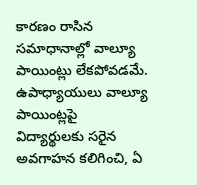కారణం రాసిన సమాధానాల్లో వాల్యూ పాయింట్లు లేకపోవడమే. ఉపాధ్యాయులు వాల్యూ పాయింట్లపై విద్యార్థులకు సరైన అవగాహన కలిగించి, ఏ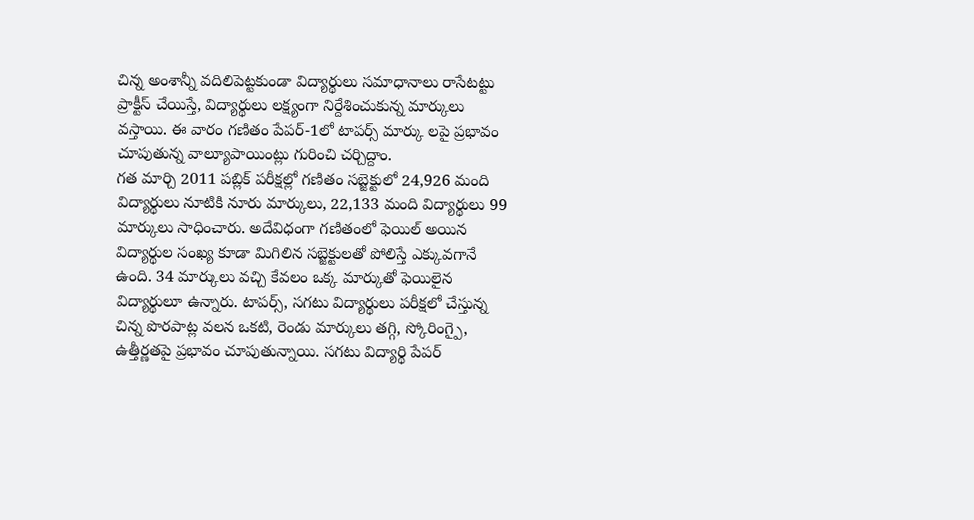చిన్న అంశాన్నీ వదిలిపెట్టకుండా విద్యార్థులు సమాధానాలు రాసేటట్టు ప్రాక్టీస్ చేయిస్తే, విద్యార్థులు లక్ష్యంగా నిర్దేశించుకున్న మార్కులు వస్తాయి. ఈ వారం గణితం పేపర్-1లో టాపర్స్ మార్కు లపై ప్రభావం చూపుతున్న వాల్యూపాయింట్లు గురించి చర్చిద్దాం.
గత మార్చి 2011 పబ్లిక్ పరీక్షల్లో గణితం సబ్జెక్టులో 24,926 మంది విద్యార్థులు నూటికి నూరు మార్కులు, 22,133 మంది విద్యార్థులు 99 మార్కులు సాధించారు. అదేవిధంగా గణితంలో ఫెయిల్ అయిన విద్యార్థుల సంఖ్య కూడా మిగిలిన సబ్జెక్టులతో పోలిస్తే ఎక్కువగానే ఉంది. 34 మార్కులు వచ్చి కేవలం ఒక్క మార్కుతో ఫెయిలైన విద్యార్థులూ ఉన్నారు. టాపర్స్, సగటు విద్యార్థులు పరీక్షలో చేస్తున్న చిన్న పొరపాట్ల వలన ఒకటి, రెండు మార్కులు తగ్గి, స్కోరింగ్పై, ఉత్తీర్ణతపై ప్రభావం చూపుతున్నాయి. సగటు విద్యార్థి పేపర్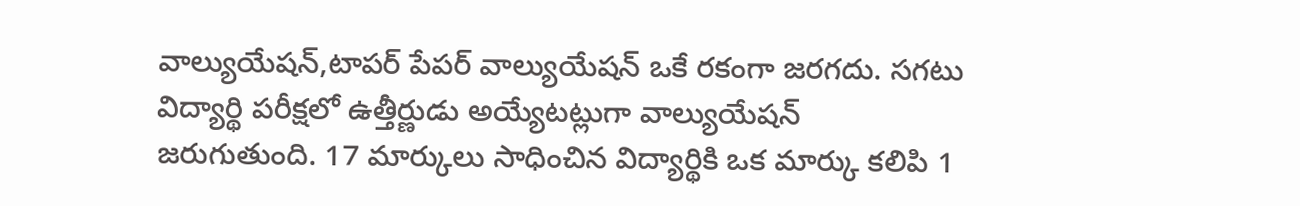వాల్యుయేషన్,టాపర్ పేపర్ వాల్యుయేషన్ ఒకే రకంగా జరగదు. సగటు విద్యార్థి పరీక్షలో ఉత్తీర్ణుడు అయ్యేటట్లుగా వాల్యుయేషన్ జరుగుతుంది. 17 మార్కులు సాధించిన విద్యార్థికి ఒక మార్కు కలిపి 1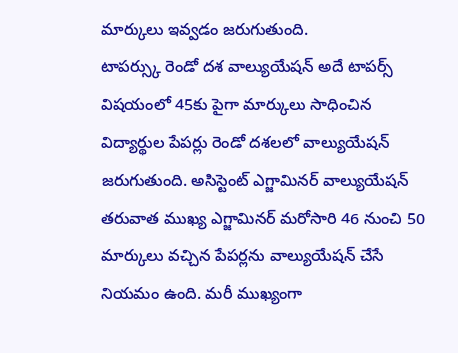మార్కులు ఇవ్వడం జరుగుతుంది.
టాపర్స్కు రెండో దశ వాల్యుయేషన్ అదే టాపర్స్ విషయంలో 45కు పైగా మార్కులు సాధించిన విద్యార్థుల పేపర్లు రెండో దశలలో వాల్యుయేషన్ జరుగుతుంది. అసిస్టెంట్ ఎగ్జామినర్ వాల్యుయేషన్ తరువాత ముఖ్య ఎగ్జామినర్ మరోసారి 46 నుంచి 50 మార్కులు వచ్చిన పేపర్లను వాల్యుయేషన్ చేసే నియమం ఉంది. మరీ ముఖ్యంగా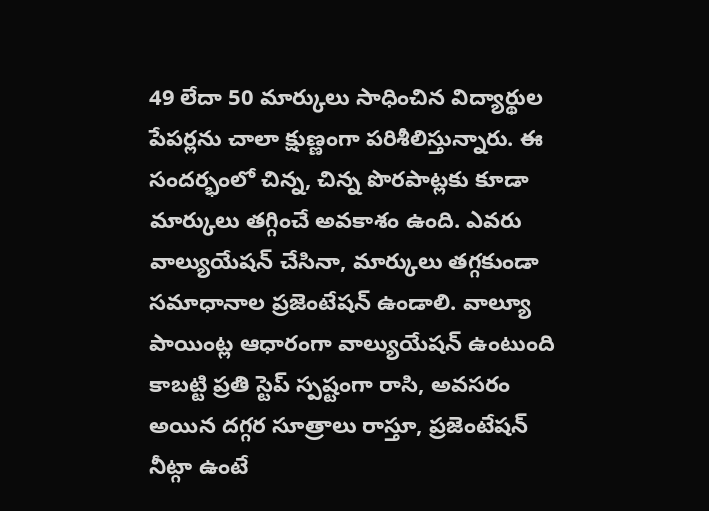49 లేదా 50 మార్కులు సాధించిన విద్యార్థుల పేపర్లను చాలా క్షుణ్ణంగా పరిశీలిస్తున్నారు. ఈ సందర్భంలో చిన్న, చిన్న పొరపాట్లకు కూడా మార్కులు తగ్గించే అవకాశం ఉంది. ఎవరు వాల్యుయేషన్ చేసినా, మార్కులు తగ్గకుండా సమాధానాల ప్రజెంటేషన్ ఉండాలి. వాల్యూ పాయింట్ల ఆధారంగా వాల్యుయేషన్ ఉంటుంది కాబట్టి ప్రతి స్టెప్ స్పష్టంగా రాసి, అవసరం అయిన దగ్గర సూత్రాలు రాస్తూ, ప్రజెంటేషన్ నీట్గా ఉంటే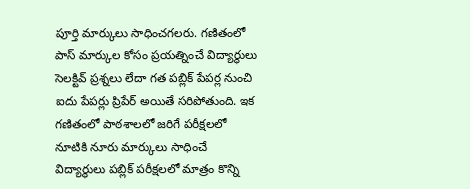పూర్తి మార్కులు సాధించగలరు. గణితంలో పాస్ మార్కుల కోసం ప్రయత్నించే విద్యార్థులు సెలక్టివ్ ప్రశ్నలు లేదా గత పబ్లిక్ పేపర్ల నుంచి ఐదు పేపర్లు ప్రిపేర్ అయితే సరిపోతుంది. ఇక గణితంలో పాఠశాలలో జరిగే పరీక్షలలో నూటికి నూరు మార్కులు సాధించే విద్యార్థులు పబ్లిక్ పరీక్షలలో మాత్రం కొన్ని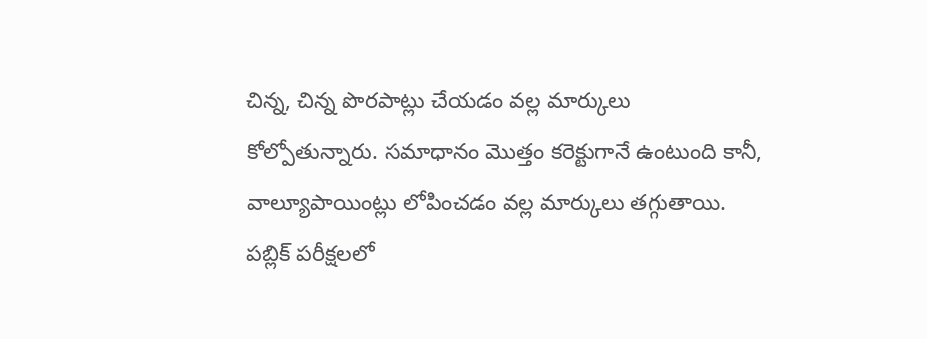చిన్న, చిన్న పొరపాట్లు చేయడం వల్ల మార్కులు కోల్పోతున్నారు. సమాధానం మొత్తం కరెక్టుగానే ఉంటుంది కానీ, వాల్యూపాయింట్లు లోపించడం వల్ల మార్కులు తగ్గుతాయి. పబ్లిక్ పరీక్షలలో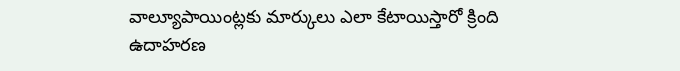వాల్యూపాయింట్లకు మార్కులు ఎలా కేటాయిస్తారో క్రింది ఉదాహరణ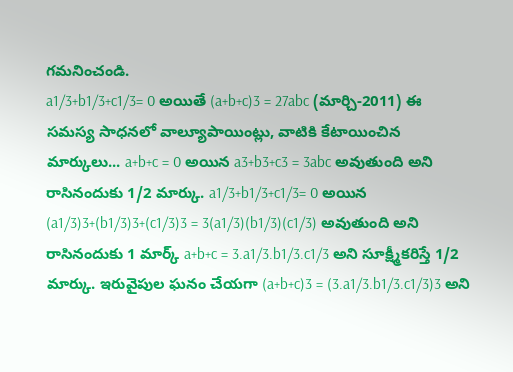గమనించండి.
a1/3+b1/3+c1/3= 0 అయితే (a+b+c)3 = 27abc (మార్చి-2011) ఈ సమస్య సాధనలో వాల్యూపాయింట్లు, వాటికి కేటాయించిన మార్కులు... a+b+c = 0 అయిన a3+b3+c3 = 3abc అవుతుంది అని రాసినందుకు 1/2 మార్కు. a1/3+b1/3+c1/3= 0 అయిన (a1/3)3+(b1/3)3+(c1/3)3 = 3(a1/3)(b1/3)(c1/3) అవుతుంది అని రాసినందుకు 1 మార్క్ a+b+c = 3.a1/3.b1/3.c1/3 అని సూక్ష్మీకరిస్తే 1/2 మార్కు. ఇరువైపుల ఘనం చేయగా (a+b+c)3 = (3.a1/3.b1/3.c1/3)3 అని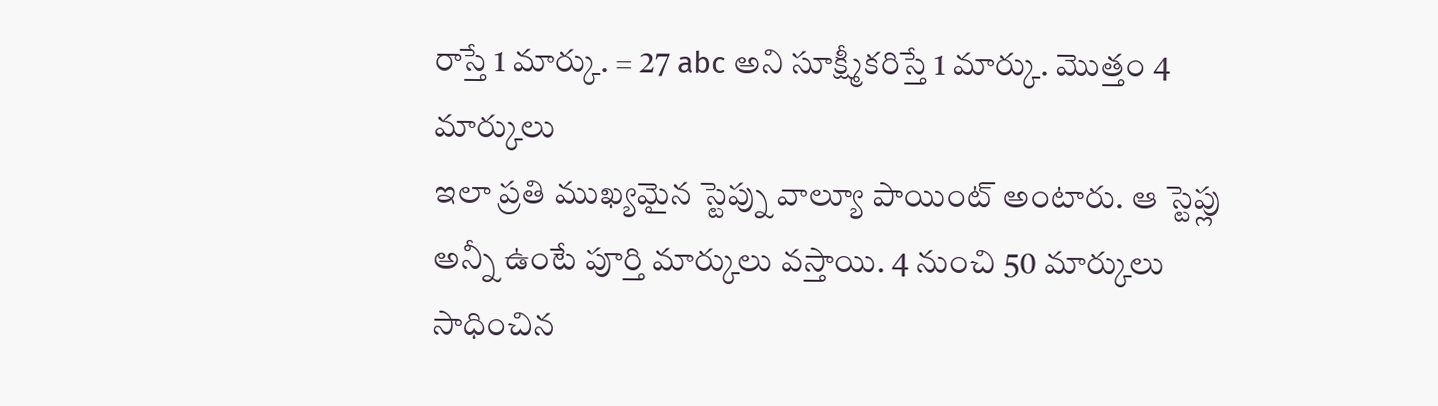రాస్తే 1 మార్కు. = 27 abc అని సూక్ష్మీకరిస్తే 1 మార్కు. మొత్తం 4 మార్కులు
ఇలా ప్రతి ముఖ్యమైన స్టెప్ను వాల్యూ పాయింట్ అంటారు. ఆ స్టెప్లు అన్నీ ఉంటే పూర్తి మార్కులు వస్తాయి. 4 నుంచి 50 మార్కులు సాధించిన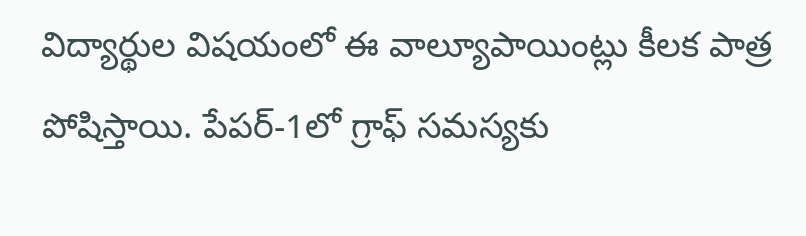విద్యార్థుల విషయంలో ఈ వాల్యూపాయింట్లు కీలక పాత్ర పోషిస్తాయి. పేపర్-1లో గ్రాఫ్ సమస్యకు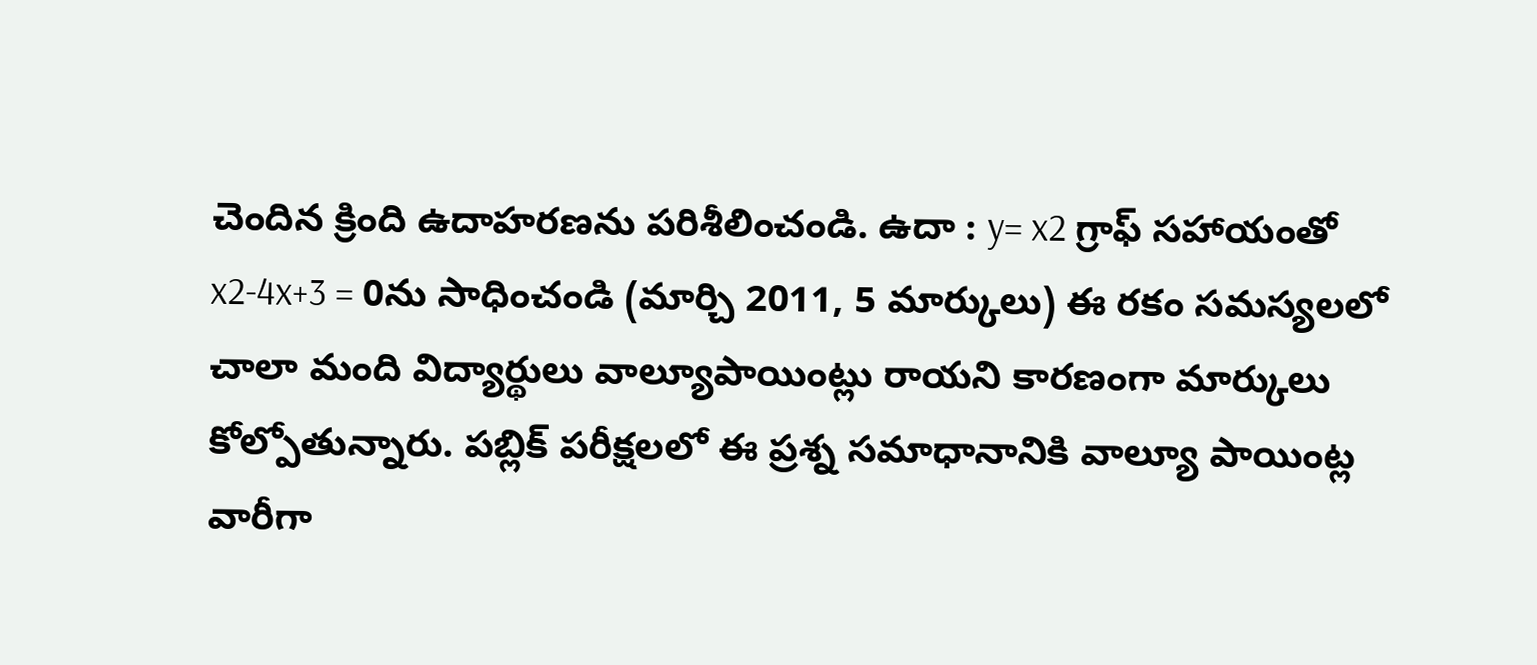చెందిన క్రింది ఉదాహరణను పరిశీలించండి. ఉదా : y= x2 గ్రాఫ్ సహాయంతో x2-4x+3 = 0ను సాధించండి (మార్చి 2011, 5 మార్కులు) ఈ రకం సమస్యలలో చాలా మంది విద్యార్థులు వాల్యూపాయింట్లు రాయని కారణంగా మార్కులు కోల్పోతున్నారు. పబ్లిక్ పరీక్షలలో ఈ ప్రశ్న సమాధానానికి వాల్యూ పాయింట్ల వారీగా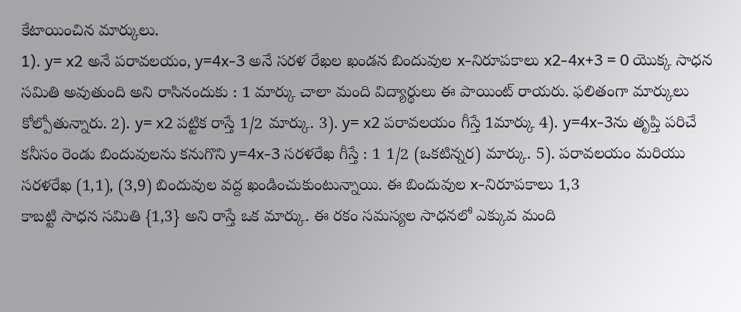కేటాయించిన మార్కులు.
1). y= x2 అనే పరావలయం, y=4x-3 అనే సరళ రేఖల ఖండన బిందువుల x-నిరూపకాలు x2-4x+3 = 0 యొక్క సాధన సమితి అవుతుంది అని రాసినందుకు : 1 మార్కు చాలా మంది విద్యార్థులు ఈ పాయింట్ రాయరు. ఫలితంగా మార్కులు కోల్పోతున్నారు. 2). y= x2 పట్టిక రాస్తే 1/2 మార్కు. 3). y= x2 పరావలయం గీస్తే 1మార్కు 4). y=4x-3ను తృప్తి పరిచే కనీసం రెండు బిందువులను కనుగొని y=4x-3 సరళరేఖ గీస్తే : 1 1/2 (ఒకటిన్నర) మార్కు. 5). పరావలయం మరియు సరళరేఖ (1,1), (3,9) బిందువుల వద్ద ఖండించుకుంటున్నాయి. ఈ బిందువుల x-నిరూపకాలు 1,3
కాబట్టి సాధన సమితి {1,3} అని రాస్తే ఒక మార్కు. ఈ రకం సమస్యల సాధనలో ఎక్కువ మంది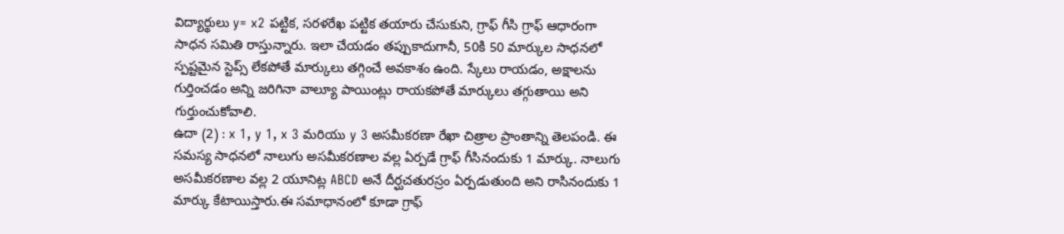విద్యార్థులు y= x2 పట్టిక, సరళరేఖ పట్టిక తయారు చేసుకుని, గ్రాఫ్ గీసి గ్రాఫ్ ఆధారంగా సాధన సమితి రాస్తున్నారు. ఇలా చేయడం తప్పుకాదుగానీ, 50కి 50 మార్కుల సాధనలో స్పష్టమైన స్టెప్స్ లేకపోతే మార్కులు తగ్గించే అవకాశం ఉంది. స్కేలు రాయడం, అక్షాలను గుర్తించడం అన్ని జరిగినా వాల్యూ పాయింట్లు రాయకపోతే మార్కులు తగ్గుతాయి అని గుర్తుంచుకోవాలి.
ఉదా (2) : x 1, y 1, x 3 మరియు y 3 అసమీకరణా రేఖా చిత్రాల ప్రాంతాన్ని తెలపండి. ఈ సమస్య సాధనలో నాలుగు అసమీకరణాల వల్ల ఏర్పడే గ్రాఫ్ గీసినందుకు 1 మార్కు. నాలుగు అసమీకరణాల వల్ల 2 యూనిట్ల ABCD అనే దీర్ఘచతురస్రం ఏర్పడుతుంది అని రాసినందుకు 1 మార్కు కేటాయిస్తారు.ఈ సమాధానంలో కూడా గ్రాఫ్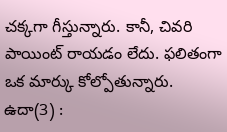చక్కగా గీస్తున్నారు. కానీ, చివరి పాయింట్ రాయడం లేదు. ఫలితంగా ఒక మార్కు కోల్పోతున్నారు. ఉదా(3) :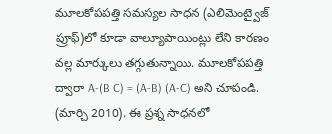మూలకోపపత్తి సమస్యల సాధన (ఎలిమెంట్వైజ్ ప్రూఫ్)లో కూడా వాల్యూపాయింట్లు లేని కారణం వల్ల మార్కులు తగ్గుతున్నాయి. మూలకోపపత్తి ద్వారా A-(B C) = (A-B) (A-C) అని చూపండి. (మార్చి 2010). ఈ ప్రశ్న సాధనలో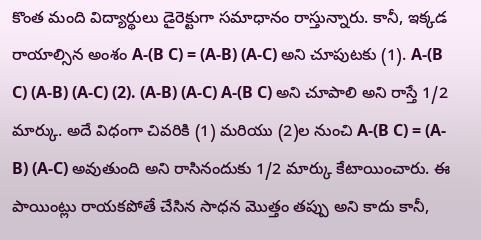కొంత మంది విద్యార్థులు డైరెక్టుగా సమాధానం రాస్తున్నారు. కానీ, ఇక్కడ రాయాల్సిన అంశం A-(B C) = (A-B) (A-C) అని చూపుటకు (1). A-(B C) (A-B) (A-C) (2). (A-B) (A-C) A-(B C) అని చూపాలి అని రాస్తే 1/2 మార్కు. అదే విధంగా చివరికి (1) మరియు (2)ల నుంచి A-(B C) = (A-B) (A-C) అవుతుంది అని రాసినందుకు 1/2 మార్కు కేటాయించారు. ఈ పాయింట్లు రాయకపోతే చేసిన సాధన మొత్తం తప్పు అని కాదు కానీ,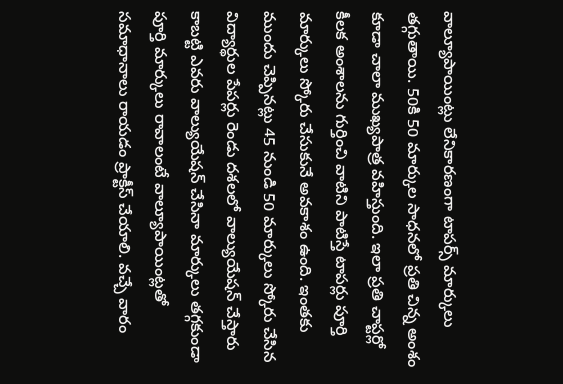వాల్యూపాయింట్లు లేనికారణంగా టాపర్స్ మార్కులు తగ్గుతాయి. 50కి 50 మార్కుల సాధనలో ప్రతి చిన్న అంశం కూడా చాలా ముఖ్యపాత్ర వహిస్తుంది. ఇలా ప్రతి చాప్టర్లో కీలక అంశాలను గుర్తించి వాటిని పాటిస్తే టాపర్లు పూర్తి మార్కులు స్కోరు చేసుకునే అవకాశం ఉంది. ఇంతకు ముందు చెప్పినట్లు 45 నుండి 50 మార్కులు స్కోరు చేసిన విద్యార్థుల పేపర్లు రెండు దశలలో వాల్యుయేషన్ చేస్తారు కాబట్టి ఎవరు వాల్యుయేషన్ చేసినా మార్కులు తగ్గకుండా పూర్తి మార్కులు రావాలంటే వాల్యూపాయింట్లతో సమాధానాలు రాయడం ప్రాక్టీస్ చేయాలి. వచ్చే వారం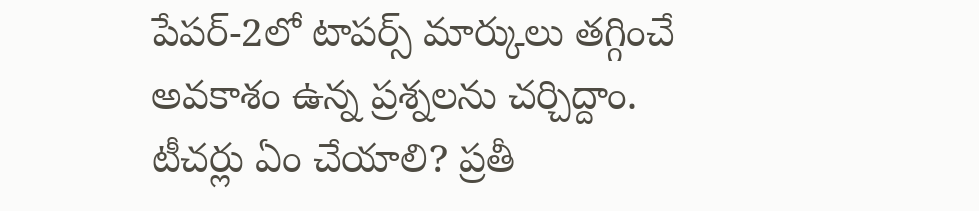పేపర్-2లో టాపర్స్ మార్కులు తగ్గించే అవకాశం ఉన్న ప్రశ్నలను చర్చిద్దాం.
టీచర్లు ఏం చేయాలి? ప్రతీ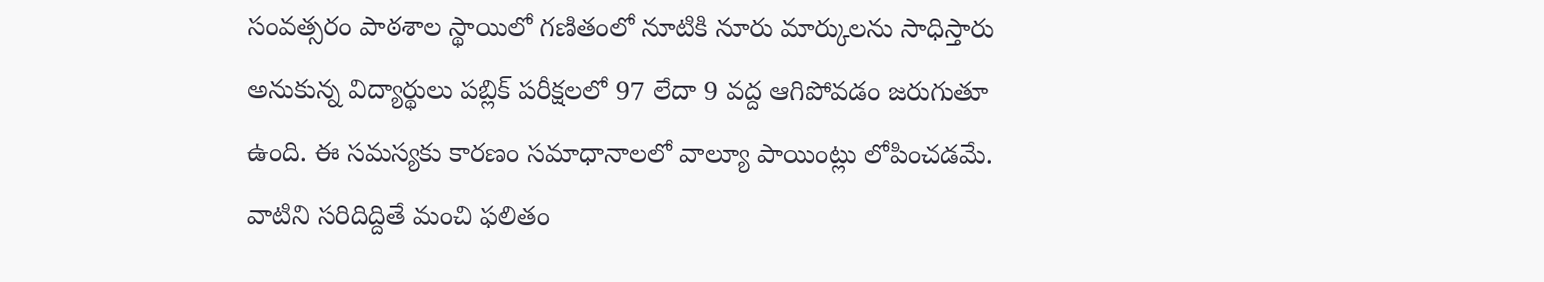సంవత్సరం పాఠశాల స్థాయిలో గణితంలో నూటికి నూరు మార్కులను సాధిస్తారు అనుకున్న విద్యార్థులు పబ్లిక్ పరీక్షలలో 97 లేదా 9 వద్ద ఆగిపోవడం జరుగుతూ ఉంది. ఈ సమస్యకు కారణం సమాధానాలలో వాల్యూ పాయింట్లు లోపించడమే. వాటిని సరిదిద్దితే మంచి ఫలితం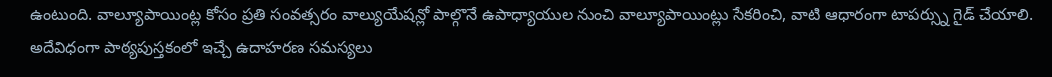ఉంటుంది. వాల్యూపాయింట్ల కోసం ప్రతి సంవత్సరం వాల్యుయేషన్లో పాల్గొనే ఉపాధ్యాయుల నుంచి వాల్యూపాయింట్లు సేకరించి, వాటి ఆధారంగా టాపర్స్ను గైడ్ చేయాలి. అదేవిధంగా పాఠ్యపుస్తకంలో ఇచ్చే ఉదాహరణ సమస్యలు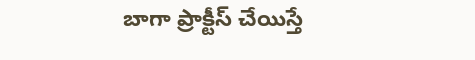బాగా ప్రాక్టీస్ చేయిస్తే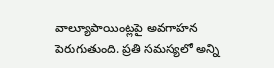వాల్యూపాయింట్లపై అవగాహన పెరుగుతుంది. ప్రతి సమస్యలో అన్ని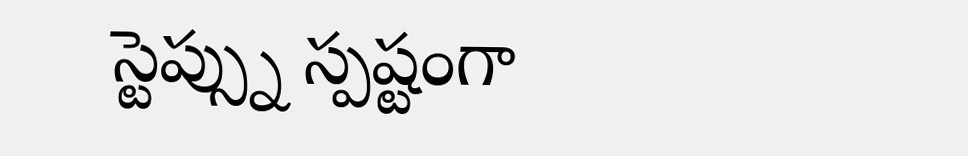స్టెప్స్ను స్పష్టంగా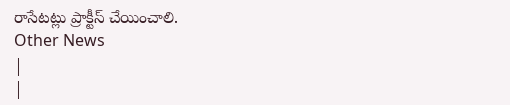రాసేటట్లు ప్రాక్టీస్ చేయించాలి.
Other News
|
|